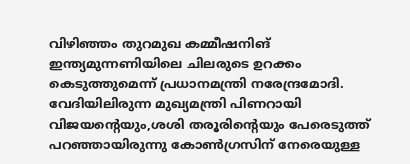വിഴിഞ്ഞം തുറമുഖ കമ്മീഷനിങ് ഇന്ത്യമുന്നണിയിലെ ചിലരുടെ ഉറക്കം കെടുത്തുമെന്ന് പ്രധാനമന്ത്രി നരേന്ദ്രമോദി. വേദിയിലിരുന്ന മുഖ്യമന്ത്രി പിണറായി വിജയന്റെയും,ശശി തരൂരിന്റെയും പേരെടുത്ത് പറഞ്ഞായിരുന്നു കോൺഗ്രസിന് നേരെയുള്ള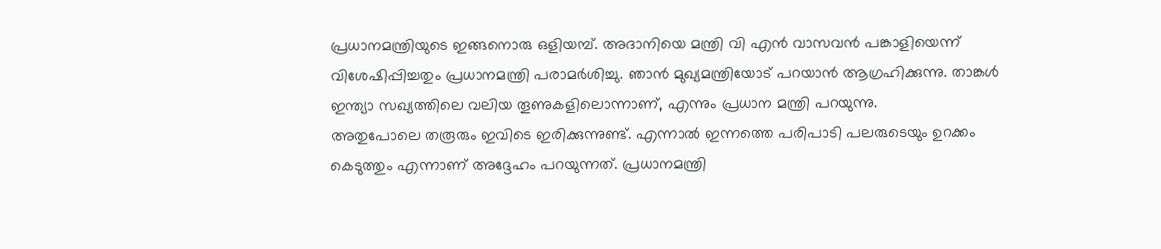പ്രധാനമന്ത്രിയുടെ ഇങ്ങനൊരു ഒളിയമ്പ്. അദാനിയെ മന്ത്രി വി എൻ വാസവൻ പങ്കാളിയെന്ന് വിശേഷിപ്പിച്ചതും പ്രധാനമന്ത്രി പരാമർശിച്ചു. ഞാൻ മുഖ്യമന്ത്രിയോട് പറയാൻ ആഗ്രഹിക്കുന്നു. താങ്കൾ ഇന്ത്യാ സഖ്യത്തിലെ വലിയ തൂണുകളിലൊന്നാണ്, എന്നും പ്രധാന മന്ത്രി പറയുന്നു.
അതുപോലെ തരൂരും ഇവിടെ ഇരിക്കുന്നുണ്ട്. എന്നാൽ ഇന്നത്തെ പരിപാടി പലരുടെയും ഉറക്കം കെടുത്തും എന്നാണ് അദ്ദേഹം പറയുന്നത്. പ്രധാനമന്ത്രി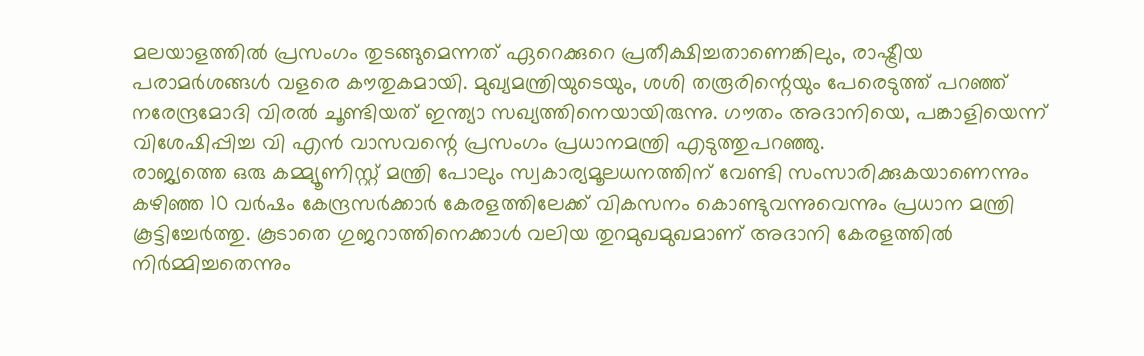മലയാളത്തിൽ പ്രസംഗം തുടങ്ങുമെന്നത് ഏറെക്കുറെ പ്രതീക്ഷിച്ചതാണെങ്കിലും, രാഷ്ട്രീയ പരാമർശങ്ങൾ വളരെ കൗതുകമായി. മുഖ്യമന്ത്രിയുടെയും, ശശി തരൂരിന്റെയും പേരെടുത്ത് പറഞ്ഞ് നരേന്ദ്രമോദി വിരൽ ചൂണ്ടിയത് ഇന്ത്യാ സഖ്യത്തിനെയായിരുന്നു. ഗൗതം അദാനിയെ, പങ്കാളിയെന്ന് വിശേഷിപ്പിച്ച വി എൻ വാസവന്റെ പ്രസംഗം പ്രധാനമന്ത്രി എടുത്തുപറഞ്ഞു.
രാജ്യത്തെ ഒരു കമ്മ്യൂണിസ്റ്റ് മന്ത്രി പോലും സ്വകാര്യമൂലധനത്തിന് വേണ്ടി സംസാരിക്കുകയാണെന്നും കഴിഞ്ഞ 10 വർഷം കേന്ദ്രസർക്കാർ കേരളത്തിലേക്ക് വികസനം കൊണ്ടുവന്നുവെന്നും പ്രധാന മന്ത്രി കൂട്ടിച്ചേർത്തു. കൂടാതെ ഗുജറാത്തിനെക്കാൾ വലിയ തുറമുഖമുഖമാണ് അദാനി കേരളത്തിൽ നിർമ്മിച്ചതെന്നും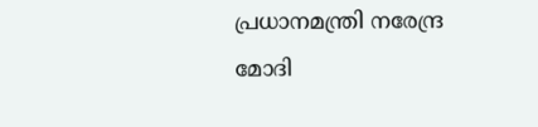പ്രധാനമന്ത്രി നരേന്ദ്ര മോദി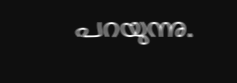പറയുന്നു.